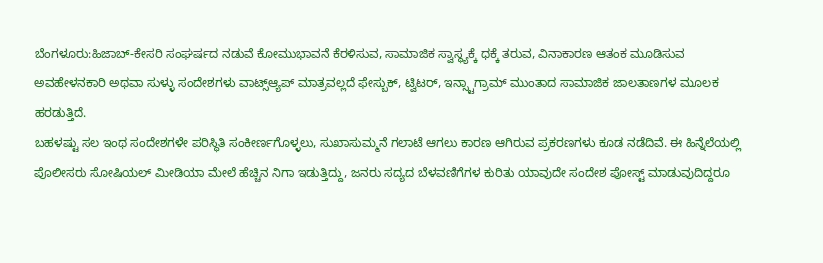ಬೆಂಗಳೂರು:ಹಿಜಾಬ್-ಕೇಸರಿ ಸಂಘರ್ಷದ ನಡುವೆ ಕೋಮುಭಾವನೆ ಕೆರಳಿಸುವ, ಸಾಮಾಜಿಕ ಸ್ವಾಸ್ಥ್ಯಕ್ಕೆ ಧಕ್ಕೆ ತರುವ, ವಿನಾಕಾರಣ ಆತಂಕ ಮೂಡಿಸುವ ಅವಹೇಳನಕಾರಿ ಅಥವಾ ಸುಳ್ಳು ಸಂದೇಶಗಳು ವಾಟ್ಸ್ಆ್ಯಪ್ ಮಾತ್ರವಲ್ಲದೆ ಫೇಸ್ಬುಕ್, ಟ್ವಿಟರ್, ಇನ್ಸ್ಟಾಗ್ರಾಮ್ ಮುಂತಾದ ಸಾಮಾಜಿಕ ಜಾಲತಾಣಗಳ ಮೂಲಕ ಹರಡುತ್ತಿದೆ.
ಬಹಳಷ್ಟು ಸಲ ಇಂಥ ಸಂದೇಶಗಳೇ ಪರಿಸ್ಥಿತಿ ಸಂಕೀರ್ಣಗೊಳ್ಳಲು, ಸುಖಾಸುಮ್ಮನೆ ಗಲಾಟೆ ಆಗಲು ಕಾರಣ ಆಗಿರುವ ಪ್ರಕರಣಗಳು ಕೂಡ ನಡೆದಿವೆ. ಈ ಹಿನ್ನೆಲೆಯಲ್ಲಿ ಪೊಲೀಸರು ಸೋಷಿಯಲ್ ಮೀಡಿಯಾ ಮೇಲೆ ಹೆಚ್ಚಿನ ನಿಗಾ ಇಡುತ್ತಿದ್ದು, ಜನರು ಸದ್ಯದ ಬೆಳವಣಿಗೆಗಳ ಕುರಿತು ಯಾವುದೇ ಸಂದೇಶ ಪೋಸ್ಟ್ ಮಾಡುವುದಿದ್ದರೂ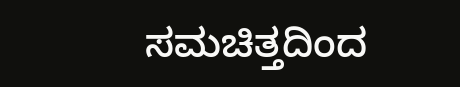ಸಮಚಿತ್ತದಿಂದ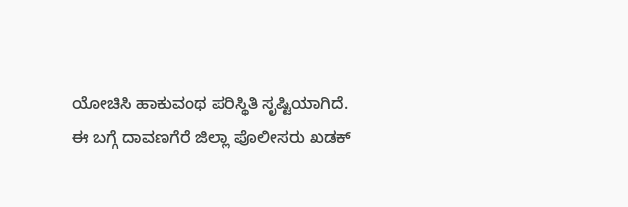ಯೋಚಿಸಿ ಹಾಕುವಂಥ ಪರಿಸ್ಥಿತಿ ಸೃಷ್ಟಿಯಾಗಿದೆ.
ಈ ಬಗ್ಗೆ ದಾವಣಗೆರೆ ಜಿಲ್ಲಾ ಪೊಲೀಸರು ಖಡಕ್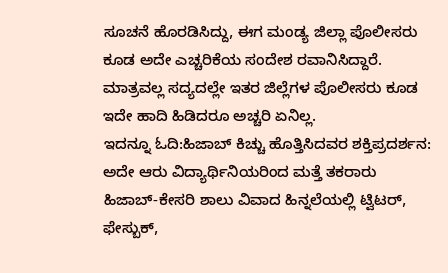ಸೂಚನೆ ಹೊರಡಿಸಿದ್ದು, ಈಗ ಮಂಡ್ಯ ಜಿಲ್ಲಾ ಪೊಲೀಸರು ಕೂಡ ಅದೇ ಎಚ್ಚರಿಕೆಯ ಸಂದೇಶ ರವಾನಿಸಿದ್ದಾರೆ. ಮಾತ್ರವಲ್ಲ ಸದ್ಯದಲ್ಲೇ ಇತರ ಜಿಲ್ಲೆಗಳ ಪೊಲೀಸರು ಕೂಡ ಇದೇ ಹಾದಿ ಹಿಡಿದರೂ ಅಚ್ಚರಿ ಏನಿಲ್ಲ.
ಇದನ್ನೂ ಓದಿ:ಹಿಜಾಬ್ ಕಿಚ್ಚು ಹೊತ್ತಿಸಿದವರ ಶಕ್ತಿಪ್ರದರ್ಶನ: ಅದೇ ಆರು ವಿದ್ಯಾರ್ಥಿನಿಯರಿಂದ ಮತ್ತೆ ತಕರಾರು
ಹಿಜಾಬ್-ಕೇಸರಿ ಶಾಲು ವಿವಾದ ಹಿನ್ನಲೆಯಲ್ಲಿ ಟ್ವಿಟರ್, ಫೇಸ್ಬುಕ್,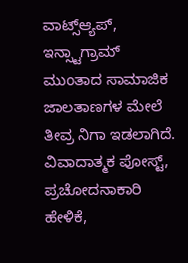ವಾಟ್ಸ್ಆ್ಯಪ್, ಇನ್ಸ್ಟಾಗ್ರಾಮ್ ಮುಂತಾದ ಸಾಮಾಜಿಕ ಜಾಲತಾಣಗಳ ಮೇಲೆ ತೀವ್ರ ನಿಗಾ ಇಡಲಾಗಿದೆ. ವಿವಾದಾತ್ಮಕ ಪೋಸ್ಟ್, ಪ್ರಚೋದನಾಕಾರಿ ಹೇಳಿಕೆ,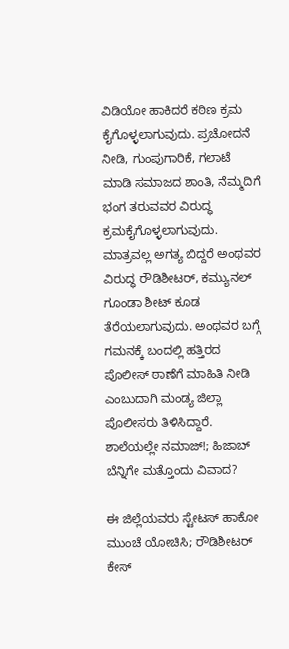ವಿಡಿಯೋ ಹಾಕಿದರೆ ಕಠಿಣ ಕ್ರಮ ಕೈಗೊಳ್ಳಲಾಗುವುದು. ಪ್ರಚೋದನೆ ನೀಡಿ, ಗುಂಪುಗಾರಿಕೆ, ಗಲಾಟೆ ಮಾಡಿ ಸಮಾಜದ ಶಾಂತಿ, ನೆಮ್ಮದಿಗೆ ಭಂಗ ತರುವವರ ವಿರುದ್ಧ ಕ್ರಮಕೈಗೊಳ್ಳಲಾಗುವುದು. ಮಾತ್ರವಲ್ಲ ಅಗತ್ಯ ಬಿದ್ದರೆ ಅಂಥವರ ವಿರುದ್ಧ ರೌಡಿಶೀಟರ್, ಕಮ್ಯುನಲ್ ಗೂಂಡಾ ಶೀಟ್ ಕೂಡ ತೆರೆಯಲಾಗುವುದು. ಅಂಥವರ ಬಗ್ಗೆ ಗಮನಕ್ಕೆ ಬಂದಲ್ಲಿ ಹತ್ತಿರದ ಪೊಲೀಸ್ ಠಾಣೆಗೆ ಮಾಹಿತಿ ನೀಡಿ ಎಂಬುದಾಗಿ ಮಂಡ್ಯ ಜಿಲ್ಲಾ ಪೊಲೀಸರು ತಿಳಿಸಿದ್ದಾರೆ.
ಶಾಲೆಯಲ್ಲೇ ನಮಾಜ್!; ಹಿಜಾಬ್ ಬೆನ್ನಿಗೇ ಮತ್ತೊಂದು ವಿವಾದ?

ಈ ಜಿಲ್ಲೆಯವರು ಸ್ಟೇಟಸ್ ಹಾಕೋ ಮುಂಚೆ ಯೋಚಿಸಿ; ರೌಡಿಶೀಟರ್ ಕೇಸ್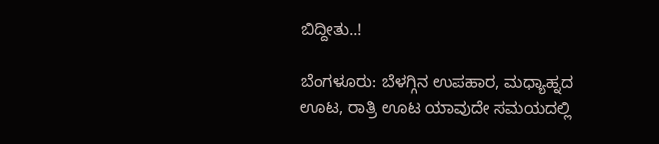ಬಿದ್ದೀತು..!

ಬೆಂಗಳೂರು: ಬೆಳಗ್ಗಿನ ಉಪಹಾರ, ಮಧ್ಯಾಹ್ನದ ಊಟ, ರಾತ್ರಿ ಊಟ ಯಾವುದೇ ಸಮಯದಲ್ಲಿ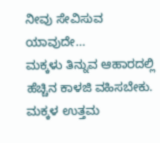ನೀವು ಸೇವಿಸುವ ಯಾವುದೇ…
ಮಕ್ಕಳು ತಿನ್ನುವ ಆಹಾರದಲ್ಲಿ ಹೆಚ್ಚಿನ ಕಾಳಜಿ ವಹಿಸಬೇಕು. ಮಕ್ಕಳ ಉತ್ತಮ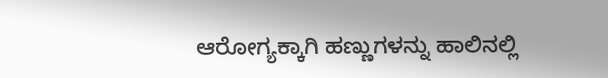ಆರೋಗ್ಯಕ್ಕಾಗಿ ಹಣ್ಣುಗಳನ್ನು ಹಾಲಿನಲ್ಲಿ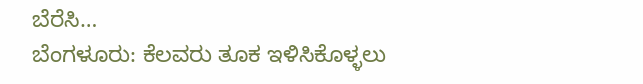ಬೆರೆಸಿ…
ಬೆಂಗಳೂರು: ಕೆಲವರು ತೂಕ ಇಳಿಸಿಕೊಳ್ಳಲು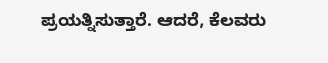ಪ್ರಯತ್ನಿಸುತ್ತಾರೆ. ಆದರೆ, ಕೆಲವರು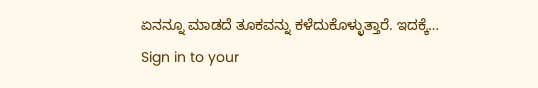ಏನನ್ನೂ ಮಾಡದೆ ತೂಕವನ್ನು ಕಳೆದುಕೊಳ್ಳುತ್ತಾರೆ. ಇದಕ್ಕೆ…
Sign in to your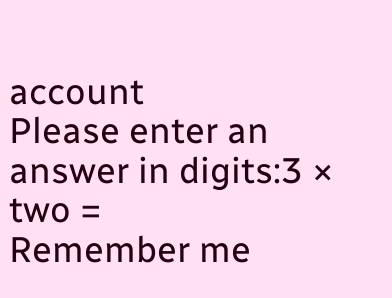account
Please enter an answer in digits:3 × two =
Remember me